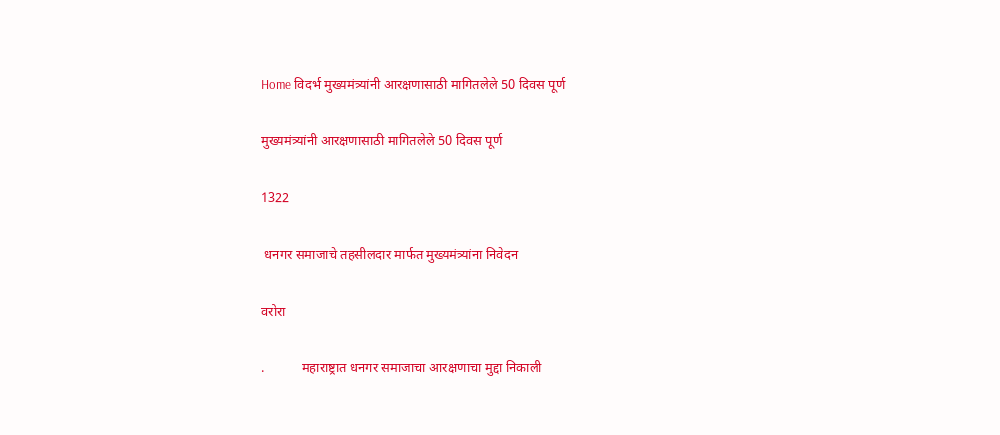Home विदर्भ मुख्यमंत्र्यांनी आरक्षणासाठी मागितलेले 50 दिवस पूर्ण

मुख्यमंत्र्यांनी आरक्षणासाठी मागितलेले 50 दिवस पूर्ण

1322

 धनगर समाजाचे तहसीलदार मार्फत मुख्यमंत्र्यांना निवेदन

वरोरा

.           महाराष्ट्रात धनगर समाजाचा आरक्षणाचा मुद्दा निकाली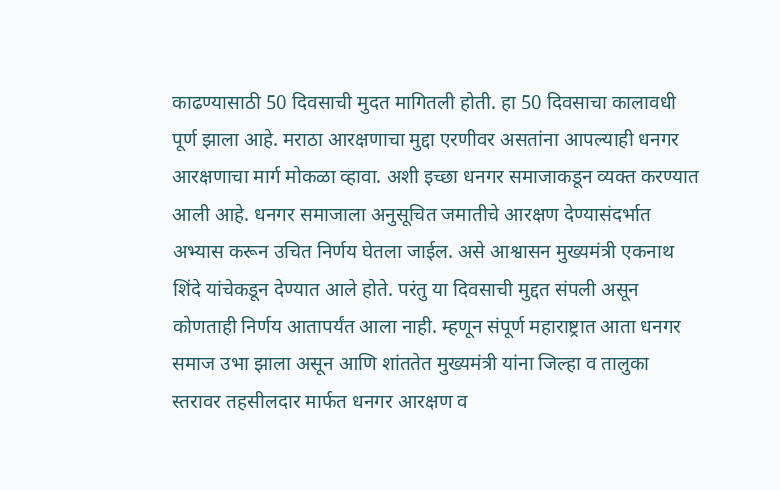काढण्यासाठी 50 दिवसाची मुदत मागितली होती. हा 50 दिवसाचा कालावधी पूर्ण झाला आहे. मराठा आरक्षणाचा मुद्दा एरणीवर असतांना आपल्याही धनगर आरक्षणाचा मार्ग मोकळा व्हावा. अशी इच्छा धनगर समाजाकडून व्यक्त करण्यात आली आहे. धनगर समाजाला अनुसूचित जमातीचे आरक्षण देण्यासंदर्भात अभ्यास करून उचित निर्णय घेतला जाईल. असे आश्वासन मुख्यमंत्री एकनाथ शिंदे यांचेकडून देण्यात आले होते. परंतु या दिवसाची मुद्दत संपली असून कोणताही निर्णय आतापर्यंत आला नाही. म्हणून संपूर्ण महाराष्ट्रात आता धनगर समाज उभा झाला असून आणि शांततेत मुख्यमंत्री यांना जिल्हा व तालुका स्तरावर तहसीलदार मार्फत धनगर आरक्षण व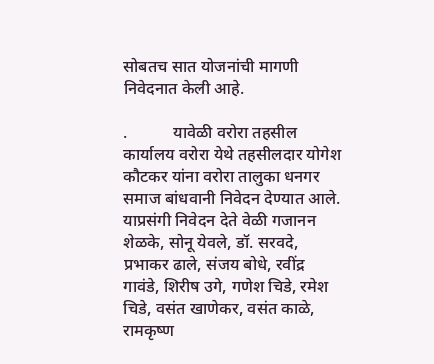सोबतच सात योजनांची मागणी निवेदनात केली आहे.

.           यावेळी वरोरा तहसील कार्यालय वरोरा येथे तहसीलदार योगेश कौटकर यांना वरोरा तालुका धनगर समाज बांधवानी निवेदन देण्यात आले. याप्रसंगी निवेदन देते वेळी गजानन शेळके, सोनू येवले, डॉ. सरवदे, प्रभाकर ढाले, संजय बोधे, रवींद्र गावंडे, शिरीष उगे, गणेश चिडे, रमेश चिडे, वसंत खाणेकर, वसंत काळे, रामकृष्ण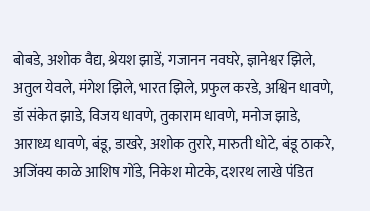बोबडे, अशोक वैद्य, श्रेयश झाडें, गजानन नवघरे, ज्ञानेश्वर झिले, अतुल येवले, मंगेश झिले, भारत झिले, प्रफुल करडे, अश्विन धावणे, डॉ संकेत झाडे, विजय धावणे, तुकाराम धावणे, मनोज झाडे, आराध्य धावणे, बंडू, डाखरे, अशोक तुरारे, मारुती धोटे, बंडू ठाकरे, अजिंक्य काळे आशिष गोंडे, निकेश मोटके, दशरथ लाखे पंडित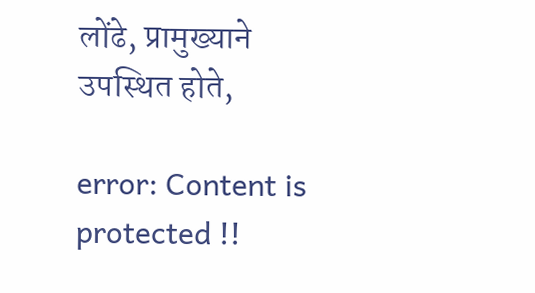लोंढे, प्रामुख्याने उपस्थित होते,

error: Content is protected !!